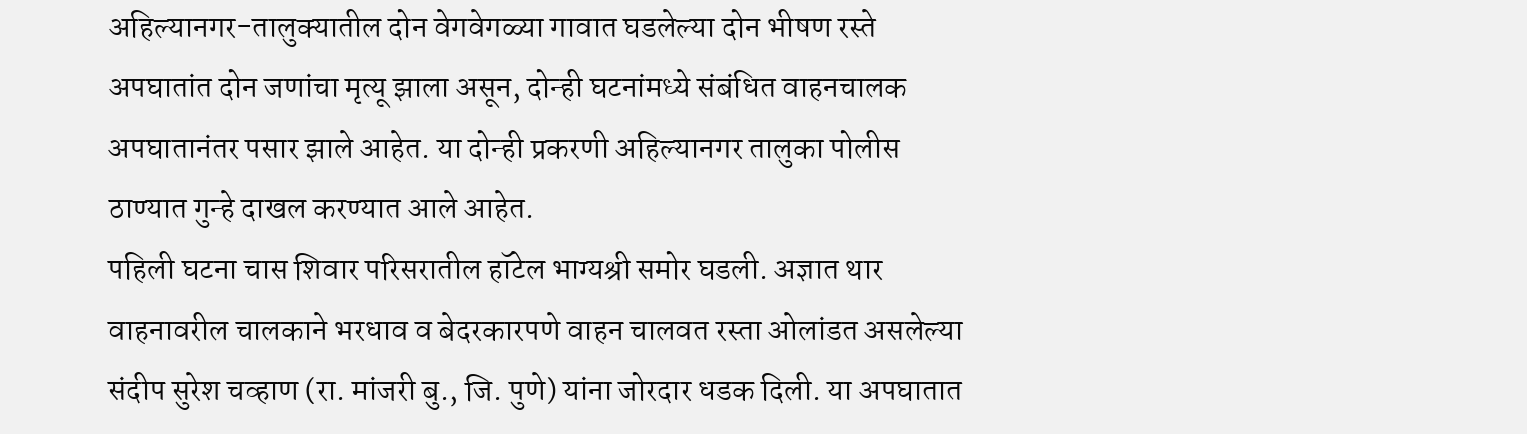अहिल्यानगर-तालुक्यातील दोन वेगवेगळ्या गावात घडलेल्या दोन भीषण रस्ते अपघातांत दोन जणांचा मृत्यू झाला असून, दोन्ही घटनांमध्ये संबंधित वाहनचालक अपघातानंतर पसार झाले आहेत. या दोन्ही प्रकरणी अहिल्यानगर तालुका पोलीस ठाण्यात गुन्हे दाखल करण्यात आले आहेत.
पहिली घटना चास शिवार परिसरातील हॉटेल भाग्यश्री समोर घडली. अज्ञात थार वाहनावरील चालकाने भरधाव व बेदरकारपणे वाहन चालवत रस्ता ओलांडत असलेल्या संदीप सुरेश चव्हाण (रा. मांजरी बु., जि. पुणे) यांना जोरदार धडक दिली. या अपघातात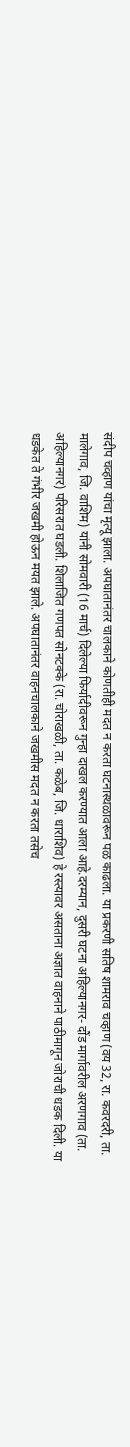संदीप चव्हाण यांचा मृत्यू झाला. अपघातानंतर चालकाने कोणतीही मदत न करता घटनास्थळावरून पळ काढला. या प्रकरणी सतिष शामराव चव्हाण (वय 32, रा. कवरदरी, ता. मालेगाव, जि. वाशिम) यांनी सोमवारी (16 मार्च) दिलेल्या फिर्यादीवरून गुन्हा दाखल करण्यात आला आहे.दरम्यान, दुसरी घटना अहिल्यानगर- दौंड मार्गावरील अरणगाव (ता. अहिल्यानगर) परिसरात घडली. शिलाजित गणपत सोनटक्के (रा. चोराखळी, ता. कळेब, जि. धाराशिव) हे रस्त्यावर असताना अज्ञात वाहनाने पाठीमागून जोराची धडक दिली. या धडकेत ते गंभीर जखमी होऊन मयत झाले. अपघातानंतर वाहनचालकाने जखमीस मदत न करता तसेच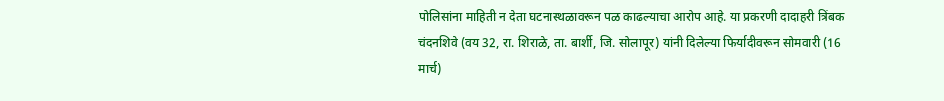पोलिसांना माहिती न देता घटनास्थळावरून पळ काढल्याचा आरोप आहे. या प्रकरणी दादाहरी त्रिंबक चंदनशिवे (वय 32, रा. शिराळे, ता. बार्शी, जि. सोलापूर) यांनी दिलेल्या फिर्यादीवरून सोमवारी (16 मार्च)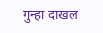गुन्हा दाखल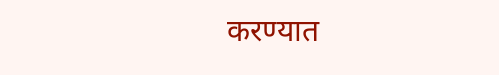करण्यात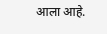आला आहे.